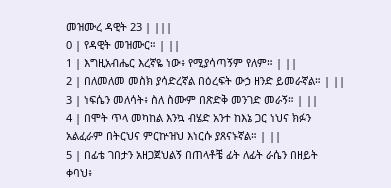መዝሙረ ዳዊት 23 | |||
0 | የዳዊት መዝሙር። | ||
1 | እግዚአብሔር እረኛዬ ነው፥ የሚያሳጣኝም የለም። | ||
2 | በለመለመ መስክ ያሳድረኛል በዕረፍት ውኃ ዘንድ ይመራኛል። | ||
3 | ነፍሴን መለሳት፥ ስለ ስሙም በጽድቅ መንገድ መራኝ። | ||
4 | በሞት ጥላ መካከል እንኳ ብሄድ አንተ ከእኔ ጋር ነህና ክፉን አልፈራም በትርህና ምርኵዝህ እነርሱ ያጸናኑኛል። | ||
5 | በፊቴ ገበታን አዘጋጀህልኝ በጠላቶቼ ፊት ለፊት ራሴን በዘይት ቀባህ፥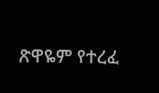ጽዋዬም የተረፈ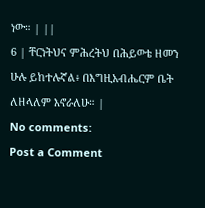ነው። | ||
6 | ቸርነትህና ምሕረትህ በሕይወቴ ዘመን ሁሉ ይከተሉኛል፥ በእግዚአብሔርም ቤት ለዘላለም እኖራለሁ። |
No comments:
Post a Comment